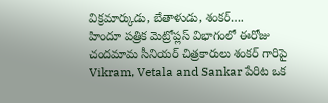విక్రమార్కుడు, బేతాళుడు, శంకర్….
హిందూ పత్రిక మెట్రోప్లస్ విభాగంలో ఈరోజు చందమామ సీనియర్ చిత్రకారులు శంకర్ గారిపై Vikram, Vetala and Sankar పేరిట ఒక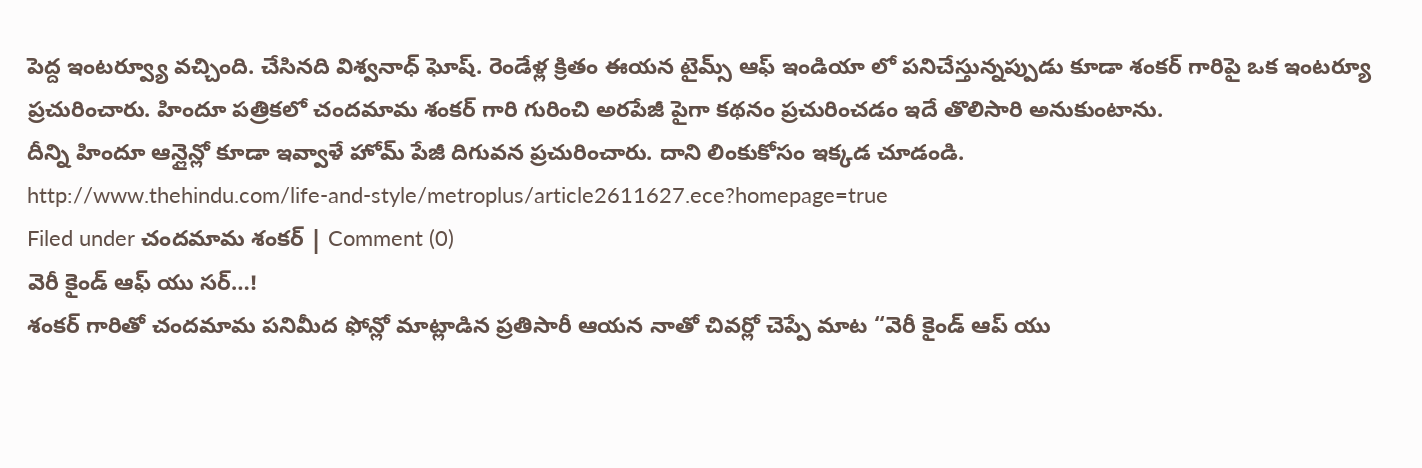పెద్ద ఇంటర్వ్యూ వచ్చింది. చేసినది విశ్వనాధ్ ఘోష్. రెండేళ్ల క్రితం ఈయన టైమ్స్ ఆఫ్ ఇండియా లో పనిచేస్తున్నప్పుడు కూడా శంకర్ గారిపై ఒక ఇంటర్యూ ప్రచురించారు. హిందూ పత్రికలో చందమామ శంకర్ గారి గురించి అరపేజీ పైగా కథనం ప్రచురించడం ఇదే తొలిసారి అనుకుంటాను.
దీన్ని హిందూ ఆన్లైన్లో కూడా ఇవ్వాళే హోమ్ పేజీ దిగువన ప్రచురించారు. దాని లింకుకోసం ఇక్కడ చూడండి.
http://www.thehindu.com/life-and-style/metroplus/article2611627.ece?homepage=true
Filed under చందమామ శంకర్ | Comment (0)
వెరీ కైండ్ ఆఫ్ యు సర్…!
శంకర్ గారితో చందమామ పనిమీద ఫోన్లో మాట్లాడిన ప్రతిసారీ ఆయన నాతో చివర్లో చెప్పే మాట “వెరీ కైండ్ ఆప్ యు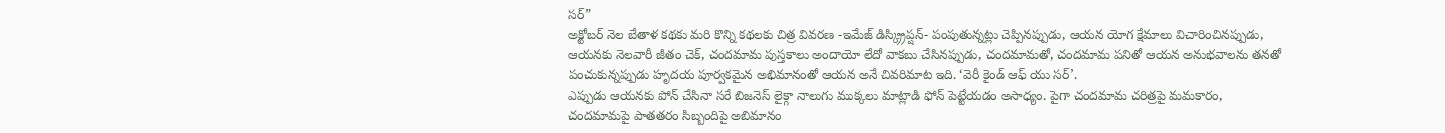సర్”
అక్టోబర్ నెల బేతాళ కథకు మరి కొన్ని కథలకు చిత్ర వివరణ -ఇమేజ్ డిస్క్ర్రిప్షన్- పంపుతున్నట్లు చెప్పినప్పుడు, ఆయన యోగ క్షేమాలు విచారించినప్పుడు, ఆయనకు నెలవారీ జీతం చెక్, చందమామ పుస్తకాలు అందాయో లేదో వాకబు చేసినప్పుడు, చందమామతో, చందమామ పనితో ఆయన అనుభవాలను తనతో పంచుకున్నప్పుడు హృదయ పూర్వకమైన అభిమానంతో ఆయన అనే చివరిమాట ఇది. ‘వెరీ కైండ్ ఆఫ్ యు సర్’.
ఎప్పుడు ఆయనకు పోన్ చేసినా సరే బిజనెస్ లైక్గా నాలుగు ముక్కలు మాట్లాడి ఫోన్ పెట్టేయడం అసాధ్యం. పైగా చందమామ చరిత్రపై మమకారం, చందమామపై పాతతరం సిబ్బందిపై అబిమానం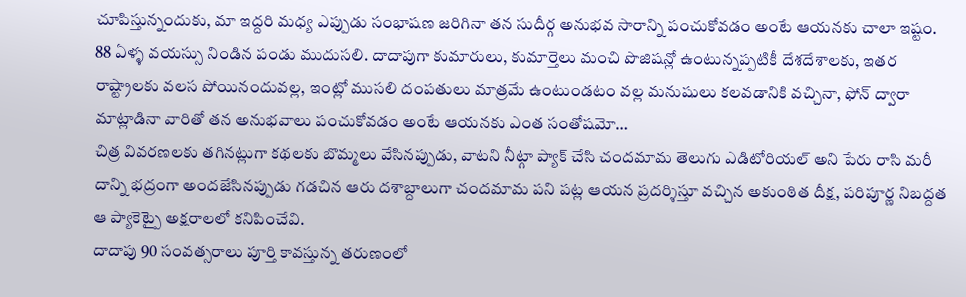చూపిస్తున్నందుకు, మా ఇద్దరి మధ్య ఎప్పుడు సంభాషణ జరిగినా తన సుదీర్గ అనుభవ సారాన్ని పంచుకోవడం అంటే ఆయనకు చాలా ఇష్టం.
88 ఏళ్ళ వయస్సు నిండిన పండు ముదుసలి. దాదాపుగా కుమారులు, కుమార్తెలు మంచి పొజిషన్లో ఉంటున్నప్పటికీ దేశదేశాలకు, ఇతర రాష్ట్రాలకు వలస పోయినందువల్ల, ఇంట్లో ముసలి దంపతులు మాత్రమే ఉంటుండటం వల్ల మనుషులు కలవడానికి వచ్చినా, ఫోన్ ద్వారా మాట్లాడినా వారితో తన అనుభవాలు పంచుకోవడం అంటే ఆయనకు ఎంత సంతోషమో…
చిత్ర వివరణలకు తగినట్లుగా కథలకు బొమ్మలు వేసినప్పుడు, వాటని నీట్గా ప్యాక్ చేసి చందమామ తెలుగు ఎడిటోరియల్ అని పేరు రాసి మరీ దాన్ని భద్రంగా అందజేసినప్పుడు గడచిన ఆరు దశాబ్దాలుగా చందమామ పని పట్ల ఆయన ప్రదర్శిస్తూ వచ్చిన అకుంఠిత దీక్ష, పరిపూర్ణ నిబద్దత ఆ ప్యాకెట్పై అక్షరాలలో కనిపించేవి.
దాదాపు 90 సంవత్సరాలు పూర్తి కావస్తున్న తరుణంలో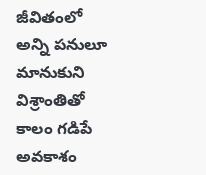జీవితంలో అన్ని పనులూ మానుకుని విశ్రాంతితో కాలం గడిపే అవకాశం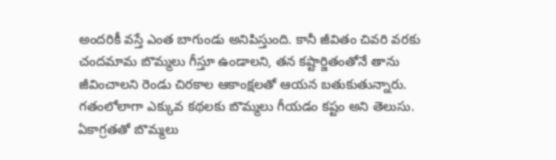అందరికీ వస్తే ఎంత బాగుండు అనిపిస్తుంది. కానీ జీవితం చివరి వరకు చందమామ బొమ్మలు గీస్తూ ఉండాలని, తన కష్టార్జితంతోనే తాను జీవించాలని రెండు చిరకాల ఆకాంక్షలతో ఆయన బతుకుతున్నారు.
గతంలోలాగా ఎక్కువ కథలకు బొమ్మలు గీయడం కష్టం అని తెలుసు. ఏకాగ్రతతో బొమ్మలు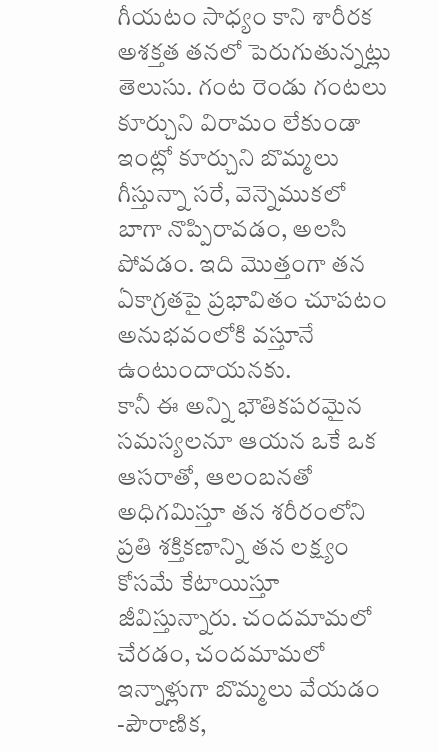గీయటం సాధ్యం కాని శారీరక అశక్తత తనలో పెరుగుతున్నట్లు తెలుసు. గంట రెండు గంటలు కూర్చుని విరామం లేకుండా ఇంట్లో కూర్చుని బొమ్మలు గీస్తున్నా సరే, వెన్నెముకలో బాగా నొప్పిరావడం, అలసి పోవడం. ఇది మొత్తంగా తన ఏకాగ్రతపై ప్రభావితం చూపటం అనుభవంలోకి వస్తూనే ఉంటుందాయనకు.
కానీ ఈ అన్ని భౌతికపరమైన సమస్యలనూ ఆయన ఒకే ఒక ఆసరాతో, ఆలంబనతో అధిగమిస్తూ తన శరీరంలోని ప్రతి శక్తికణాన్ని తన లక్ష్యం కోసమే కేటాయిస్తూ జీవిస్తున్నారు. చందమామలో చేరడం, చందమామలో ఇన్నాళ్లుగా బొమ్మలు వేయడం -పౌరాణిక,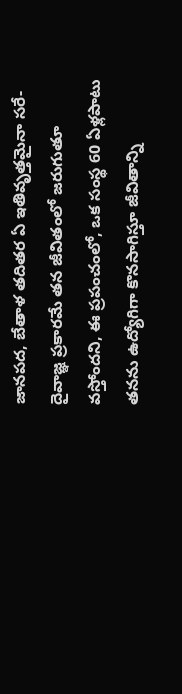జానపద, బేతాళ తదితర ఏ ఇతివృత్తమైనా సరే- దైవాజ్ఞ ప్రకారమే తన జీవితంలో జరుగుతూ వస్తోందని, ఈ ప్రపంచంలో, ఒక సంస్థ 60 ఏళ్లపాటు తనను ఉద్యోగిగా కొనసాగిస్తూ జీవితాన్ని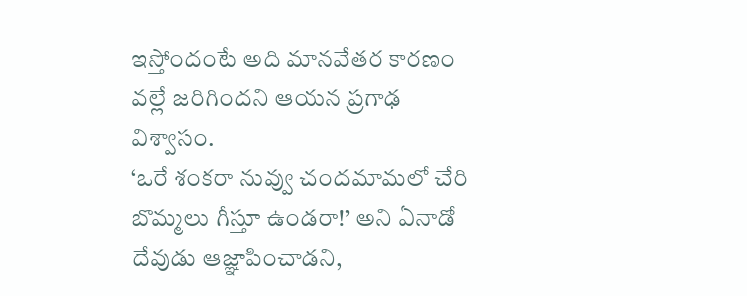ఇస్తోందంటే అది మానవేతర కారణం వల్లే జరిగిందని ఆయన ప్రగాఢ విశ్వాసం.
‘ఒరే శంకరా నువ్వు చందమామలో చేరి బొమ్మలు గీస్తూ ఉండరా!’ అని ఏనాడో దేవుడు ఆజ్ఞాపించాడని,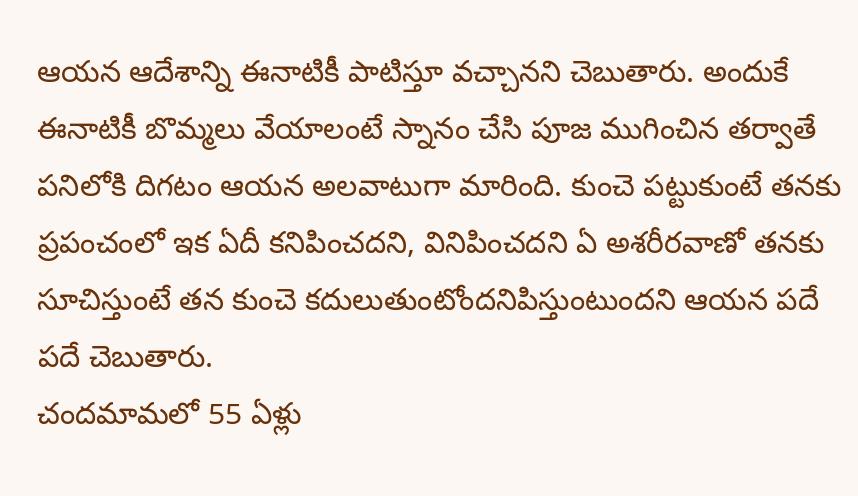ఆయన ఆదేశాన్ని ఈనాటికీ పాటిస్తూ వచ్చానని చెబుతారు. అందుకే ఈనాటికీ బొమ్మలు వేయాలంటే స్నానం చేసి పూజ ముగించిన తర్వాతే పనిలోకి దిగటం ఆయన అలవాటుగా మారింది. కుంచె పట్టుకుంటే తనకు ప్రపంచంలో ఇక ఏదీ కనిపించదని, వినిపించదని ఏ అశరీరవాణో తనకు సూచిస్తుంటే తన కుంచె కదులుతుంటోందనిపిస్తుంటుందని ఆయన పదే పదే చెబుతారు.
చందమామలో 55 ఏళ్లు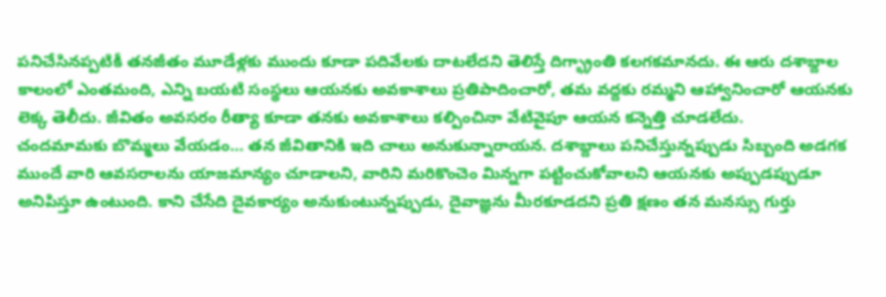పనిచేసినప్పటికీ తనజీతం మూడేళ్లకు ముందు కూడా పదివేలకు దాటలేదని తెలిస్తే దిగ్భ్రాంతి కలగకమానదు. ఈ ఆరు దశాబ్దాల కాలంలో ఎంతమంది, ఎన్ని బయటి సంస్థలు ఆయనకు అవకాశాలు ప్రతిపాదించారో, తమ వద్దకు రమ్మని ఆహ్వానించారో ఆయనకు లెక్క తెలీదు. జీవితం అవసరం రీత్యా కూడా తనకు అవకాశాలు కల్పించినా వేటివైపూ ఆయన కన్నెత్తి చూడలేదు.
చందమామకు బొమ్మలు వేయడం… తన జీవితానికి ఇది చాలు అనుకున్నారాయన. దశాబ్దాలు పనిచేస్తున్నప్పుడు సిబ్బంది అడగక ముందే వారి ఆవసరాలను యాజమాన్యం చూడాలని, వారిని మరికొంచెం మిన్నగా పట్టించుకోవాలని ఆయనకు అప్పుడప్పుడూ అనిపిస్తూ ఉంటుంది. కాని చేసేది దైవకార్యం అనుకుంటున్నప్పుడు, దైవాజ్ఞను మీరకూడదని ప్రతి క్షణం తన మనస్సు గుర్తు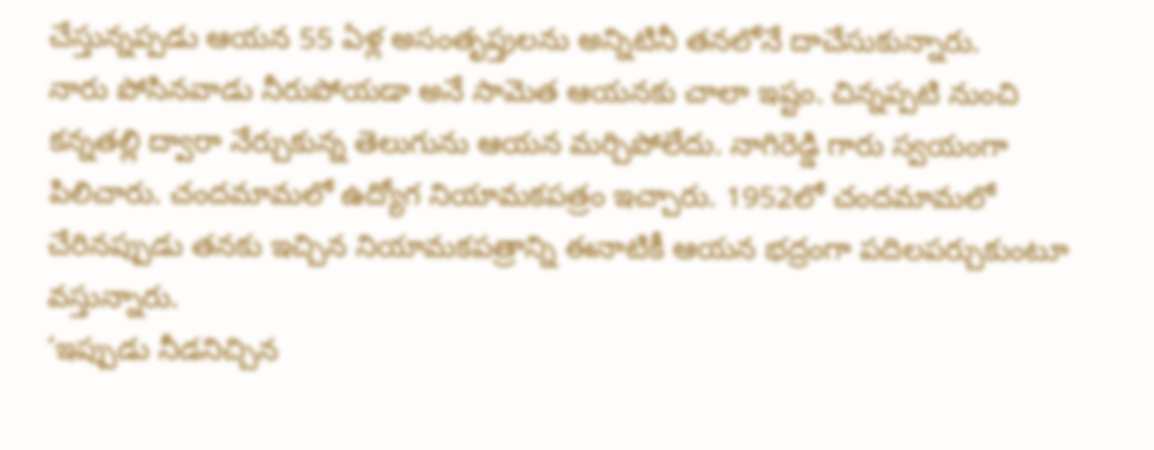చేస్తున్నప్పడు ఆయన 55 ఏళ్ల అసంతృప్తులను అన్నిటినీ తనలోనే దాచేసుకున్నారు.
నారు పోసినవాడు నీరుపోయడా అనే సామెత ఆయనకు చాలా ఇష్టం. చిన్నప్పటి నుంచి కన్నతల్లి ద్వారా నేర్చుకున్న తెలుగును ఆయన మర్చిపోలేదు. నాగిరెడ్డి గారు స్వయంగా పిలిచారు. చందమామలో ఉద్యోగ నియామకపత్రం ఇచ్చారు. 1952లో చందమామలో చేరినప్పుడు తనకు ఇచ్చిన నియామకపత్రాన్ని ఈనాటికీ ఆయన భద్రంగా పదిలపర్చుకుంటూ వస్తున్నారు.
‘ఇప్పుడు నీడనిచ్చిన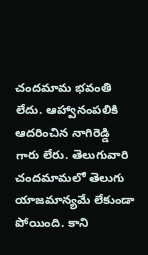చందమామ భవంతి లేదు. ఆహ్వానంపలికి ఆదరించిన నాగిరెడ్డి గారు లేరు. తెలుగువారి చందమామలో తెలుగు యాజమాన్యమే లేకుండా పోయింది. కాని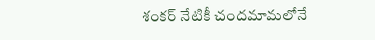శంకర్ నేటికీ చందమామలోనే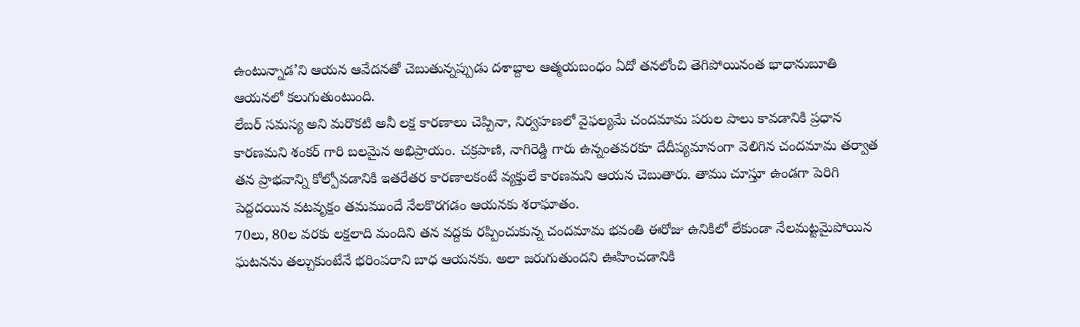ఉంటున్నాడ’ని ఆయన ఆవేదనతో చెబుతున్నప్పుడు దశాబ్దాల ఆత్మయబంధం ఏదో తనలోంచి తెగిపోయినంత భాధానుబూతి ఆయనలో కలుగుతుంటుంది.
లేబర్ సమస్య అని మరొకటి అనీ లక్ష కారణాలు చెప్పినా, నిర్వహణలో వైఫల్యమే చందమామ పరుల పాలు కావడానికి ప్రధాన కారణమని శంకర్ గారి బలమైన అభిప్రాయం. చక్రపాణి, నాగిరెడ్డి గారు ఉన్నంతవరకూ దేదీప్యమానంగా వెలిగిన చందమామ తర్వాత తన ప్రాభవాన్ని కోల్పోవడానికి ఇతరేతర కారణాలకంటే వ్యక్తులే కారణమని ఆయన చెబుతారు. తాము చూస్తూ ఉండగా పెరిగి పెద్దదయిన వటవృక్షం తమముందే నేలకొరగడం ఆయనకు శరాఘాతం.
70లు, 80ల వరకు లక్షలాది మందిని తన వద్దకు రప్పించుకున్న చందమామ భవంతి ఈరోజు ఉనికిలో లేకుండా నేలమట్టమైపోయిన ఘటనను తల్చుకుంటేనే భరింపరాని బాధ ఆయనకు. అలా జరుగుతుందని ఊహించడానికి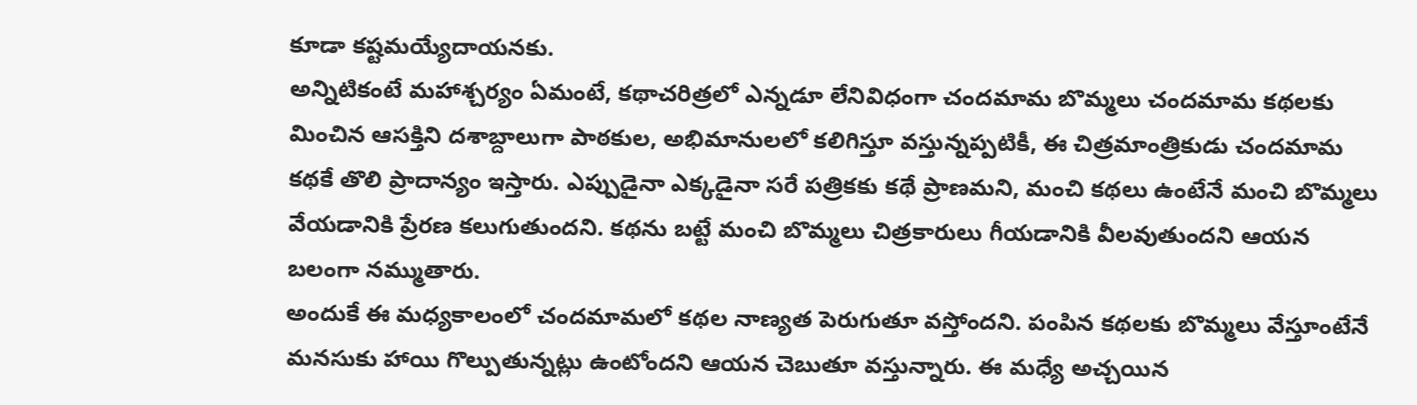కూడా కష్టమయ్యేదాయనకు.
అన్నిటికంటే మహాశ్చర్యం ఏమంటే, కథాచరిత్రలో ఎన్నడూ లేనివిధంగా చందమామ బొమ్మలు చందమామ కథలకు మించిన ఆసక్తిని దశాబ్దాలుగా పాఠకుల, అభిమానులలో కలిగిస్తూ వస్తున్నప్పటికీ, ఈ చిత్రమాంత్రికుడు చందమామ కథకే తొలి ప్రాదాన్యం ఇస్తారు. ఎప్పుడైనా ఎక్కడైనా సరే పత్రికకు కథే ప్రాణమని, మంచి కథలు ఉంటేనే మంచి బొమ్మలు వేయడానికి ప్రేరణ కలుగుతుందని. కథను బట్టే మంచి బొమ్మలు చిత్రకారులు గీయడానికి వీలవుతుందని ఆయన బలంగా నమ్ముతారు.
అందుకే ఈ మధ్యకాలంలో చందమామలో కథల నాణ్యత పెరుగుతూ వస్తోందని. పంపిన కథలకు బొమ్మలు వేస్తూంటేనే మనసుకు హాయి గొల్పుతున్నట్లు ఉంటోందని ఆయన చెబుతూ వస్తున్నారు. ఈ మధ్యే అచ్చయిన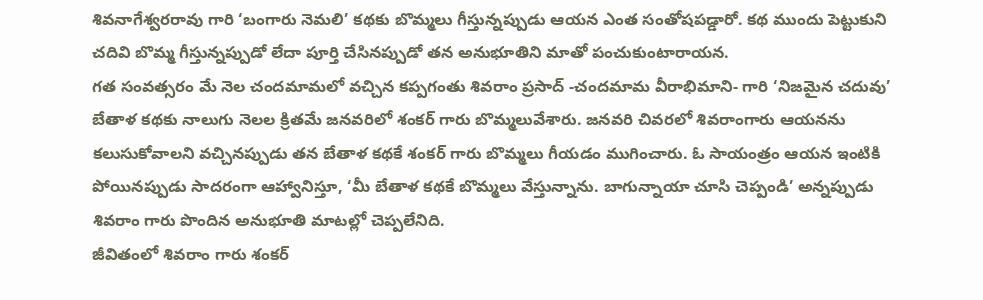శివనాగేశ్వరరావు గారి ‘బంగారు నెమలి’ కథకు బొమ్మలు గీస్తున్నప్పుడు ఆయన ఎంత సంతోషపడ్డారో. కథ ముందు పెట్టుకుని చదివి బొమ్మ గీస్తున్నప్పుడో లేదా పూర్తి చేసినప్పుడో తన అనుభూతిని మాతో పంచుకుంటారాయన.
గత సంవత్సరం మే నెల చందమామలో వచ్చిన కప్పగంతు శివరాం ప్రసాద్ -చందమామ వీరాభిమాని- గారి ‘నిజమైన చదువు’ బేతాళ కథకు నాలుగు నెలల క్రితమే జనవరిలో శంకర్ గారు బొమ్మలువేశారు. జనవరి చివరలో శివరాంగారు ఆయనను కలుసుకోవాలని వచ్చినప్పుడు తన బేతాళ కథకే శంకర్ గారు బొమ్మలు గీయడం ముగించారు. ఓ సాయంత్రం ఆయన ఇంటికి పోయినప్పుడు సాదరంగా ఆహ్వానిస్తూ, ‘మీ బేతాళ కథకే బొమ్మలు వేస్తున్నాను. బాగున్నాయా చూసి చెప్పండి’ అన్నప్పుడు శివరాం గారు పొందిన అనుభూతి మాటల్లో చెప్పలేనిది.
జీవితంలో శివరాం గారు శంకర్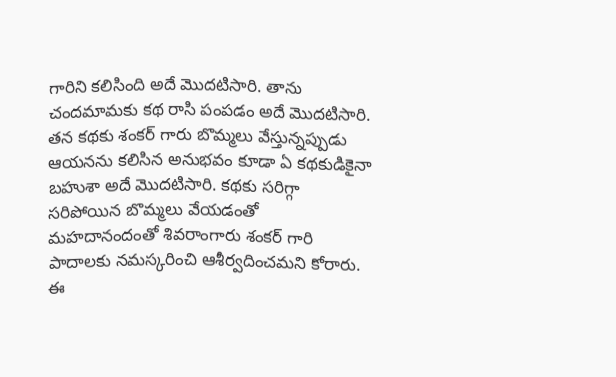గారిని కలిసింది అదే మొదటిసారి. తాను చందమామకు కథ రాసి పంపడం అదే మొదటిసారి. తన కథకు శంకర్ గారు బొమ్మలు వేస్తున్నప్పుడు ఆయనను కలిసిన అనుభవం కూడా ఏ కథకుడికైనా బహుశా అదే మొదటిసారి. కథకు సరిగ్గా సరిపోయిన బొమ్మలు వేయడంతో మహదానందంతో శివరాంగారు శంకర్ గారి పాదాలకు నమస్కరించి ఆశీర్వదించమని కోరారు.
ఈ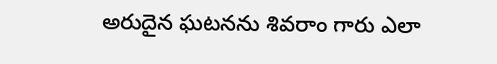అరుదైన ఘటనను శివరాం గారు ఎలా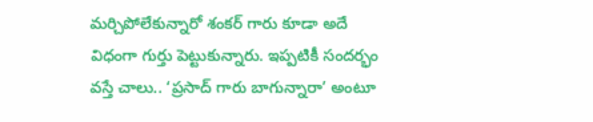మర్చిపోలేకున్నారో శంకర్ గారు కూడా అదే విధంగా గుర్తు పెట్టుకున్నారు. ఇప్పటికీ సందర్భం వస్తే చాలు.. ‘ప్రసాద్ గారు బాగున్నారా’ అంటూ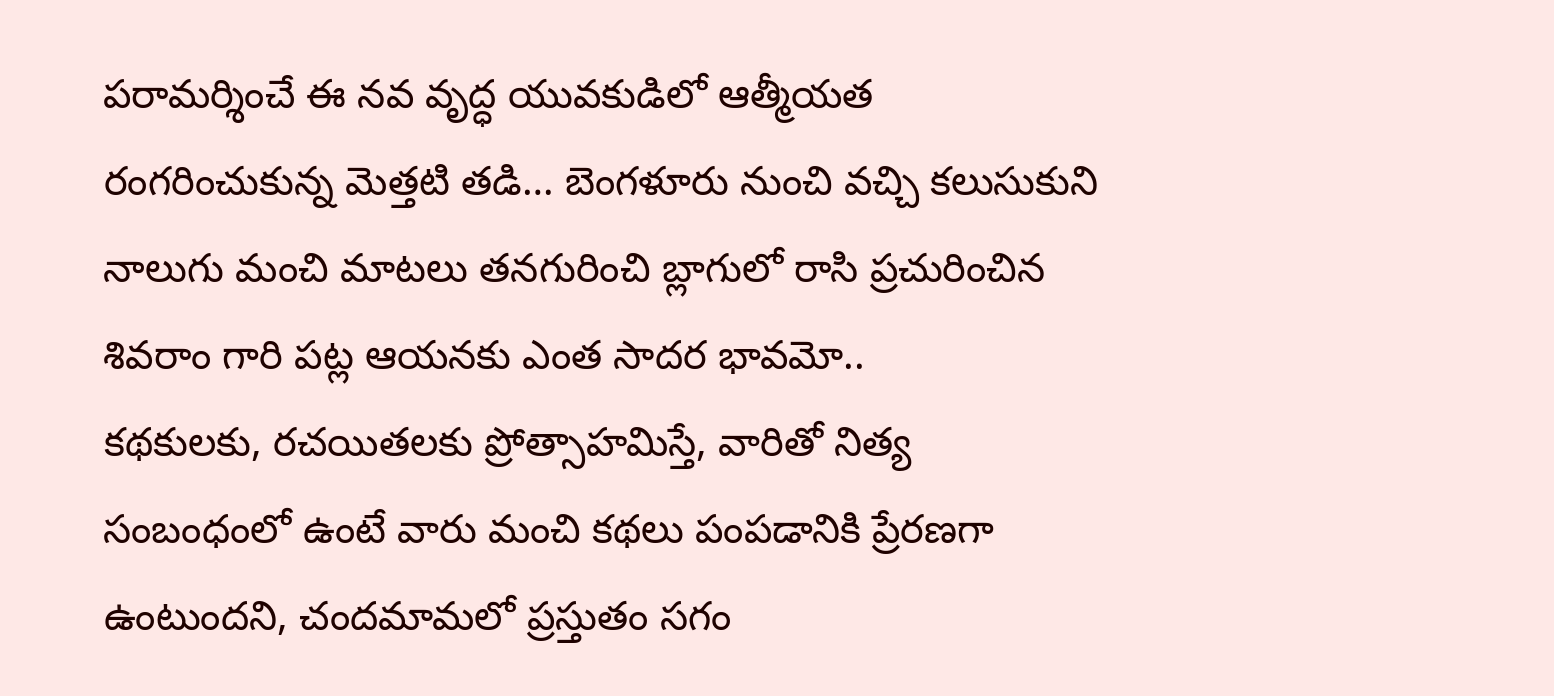పరామర్శించే ఈ నవ వృద్ధ యువకుడిలో ఆత్మీయత రంగరించుకున్న మెత్తటి తడి… బెంగళూరు నుంచి వచ్చి కలుసుకుని నాలుగు మంచి మాటలు తనగురించి బ్లాగులో రాసి ప్రచురించిన శివరాం గారి పట్ల ఆయనకు ఎంత సాదర భావమో..
కథకులకు, రచయితలకు ప్రోత్సాహమిస్తే, వారితో నిత్య సంబంధంలో ఉంటే వారు మంచి కథలు పంపడానికి ప్రేరణగా ఉంటుందని, చందమామలో ప్రస్తుతం సగం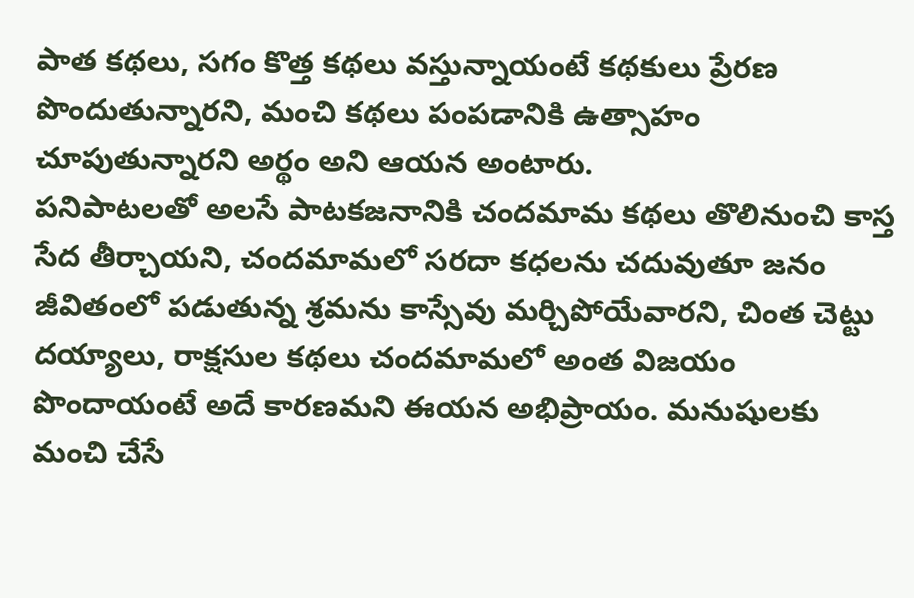పాత కథలు, సగం కొత్త కథలు వస్తున్నాయంటే కథకులు ప్రేరణ పొందుతున్నారని, మంచి కథలు పంపడానికి ఉత్సాహం చూపుతున్నారని అర్థం అని ఆయన అంటారు.
పనిపాటలతో అలసే పాటకజనానికి చందమామ కథలు తొలినుంచి కాస్త సేద తీర్చాయని, చందమామలో సరదా కధలను చదువుతూ జనం జీవితంలో పడుతున్న శ్రమను కాస్సేవు మర్చిపోయేవారని, చింత చెట్టు దయ్యాలు, రాక్షసుల కథలు చందమామలో అంత విజయం పొందాయంటే అదే కారణమని ఈయన అభిప్రాయం. మనుషులకు మంచి చేసే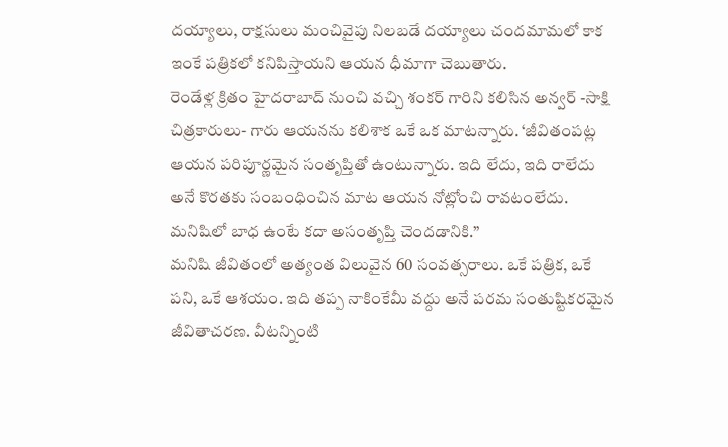దయ్యాలు, రాక్షసులు మంచివైపు నిలబడే దయ్యాలు చందమామలో కాక ఇంకే పత్రికలో కనిపిస్తాయని ఆయన ధీమాగా చెబుతారు.
రెండేళ్ల క్రితం హైదరాబాద్ నుంచి వచ్చి శంకర్ గారిని కలిసిన అన్వర్ -సాక్షి చిత్రకారులు- గారు ఆయనను కలిశాక ఒకే ఒక మాటన్నారు. ‘జీవితంపట్ల ఆయన పరిపూర్ణమైన సంతృప్తితో ఉంటున్నారు. ఇది లేదు, ఇది రాలేదు అనే కొరతకు సంబంధించిన మాట ఆయన నోట్లోంచి రావటంలేదు. మనిషిలో బాధ ఉంటే కదా అసంతృప్తి చెందడానికి.”
మనిషి జీవితంలో అత్యంత విలువైన 60 సంవత్సరాలు. ఒకే పత్రిక, ఒకే పని, ఒకే ఆశయం. ఇది తప్ప నాకింకేమీ వద్దు అనే పరమ సంతుష్టికరమైన జీవితాచరణ. వీటన్నింటి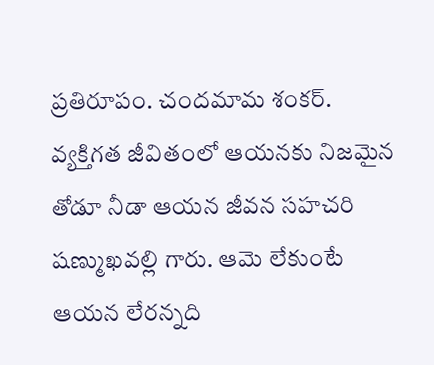ప్రతిరూపం. చందమామ శంకర్.
వ్యక్తిగత జీవితంలో ఆయనకు నిజమైన తోడూ నీడా ఆయన జీవన సహచరి షణ్ముఖవల్లి గారు. ఆమె లేకుంటే ఆయన లేరన్నది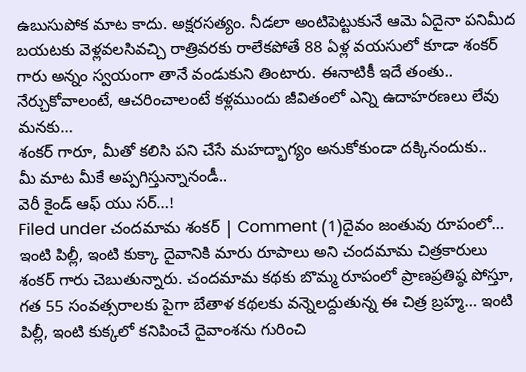ఉబుసుపోక మాట కాదు. అక్షరసత్యం. నీడలా అంటిపెట్టుకునే ఆమె ఏదైనా పనిమీద బయటకు వెళ్లవలసివచ్చి రాత్రివరకు రాలేకపోతే 88 ఏళ్ల వయసులో కూడా శంకర్ గారు అన్నం స్వయంగా తానే వండుకుని తింటారు. ఈనాటికీ ఇదే తంతు..
నేర్చుకోవాలంటే, ఆచరించాలంటే కళ్లముందు జీవితంలో ఎన్ని ఉదాహరణలు లేవు మనకు…
శంకర్ గారూ, మీతో కలిసి పని చేసే మహద్భాగ్యం అనుకోకుండా దక్కినందుకు..
మీ మాట మీకే అప్పగిస్తున్నానండీ..
వెరీ కైండ్ ఆఫ్ యు సర్…!
Filed under చందమామ శంకర్ | Comment (1)దైవం జంతువు రూపంలో…
ఇంటి పిల్లీ, ఇంటి కుక్కా దైవానికి మారు రూపాలు అని చందమామ చిత్రకారులు శంకర్ గారు చెబుతున్నారు. చందమామ కథకు బొమ్మ రూపంలో ప్రాణప్రతిష్ఠ పోస్తూ, గత 55 సంవత్సరాలకు పైగా బేతాళ కథలకు వన్నెలద్దుతున్న ఈ చిత్ర బ్రహ్మ… ఇంటి పిల్లీ, ఇంటి కుక్కలో కనిపించే దైవాంశను గురించి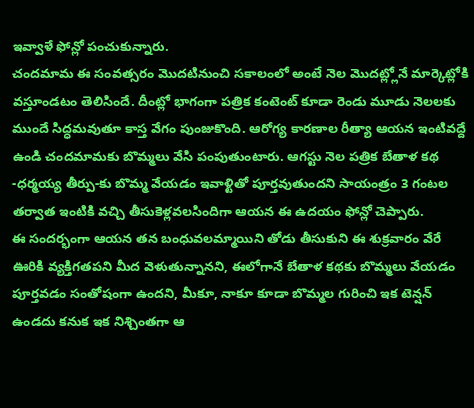ఇవ్వాళే ఫోన్లో పంచుకున్నారు.
చందమామ ఈ సంవత్సరం మొదటినుంచి సకాలంలో అంటే నెల మొదట్ల్లోనే మార్కెట్లోకి వస్తూండటం తెలిసిందే. దీంట్లో భాగంగా పత్రిక కంటెంట్ కూడా రెండు మూడు నెలలకు ముందే సిద్ధమవుతూ కాస్త వేగం పుంజుకొంది. ఆరోగ్య కారణాల రీత్యా ఆయన ఇంటివద్దే ఉండి చందమామకు బొమ్మలు వేసి పంపుతుంటారు. ఆగస్టు నెల పత్రిక బేతాళ కథ -ధర్మయ్య తీర్పు-కు బొమ్మ వేయడం ఇవాళ్టితో పూర్తవుతుందని సాయంత్రం 3 గంటల తర్వాత ఇంటికి వచ్చి తీసుకెళ్లవలసిందిగా ఆయన ఈ ఉదయం ఫోన్లో చెప్పారు.
ఈ సందర్భంగా ఆయన తన బంధువలమ్మాయిని తోడు తీసుకుని ఈ శుక్రవారం వేరే ఊరికి వ్యక్తిగతపని మీద వెళుతున్నానని, ఈలోగానే బేతాళ కథకు బొమ్మలు వేయడం పూర్తవడం సంతోషంగా ఉందని, మీకూ, నాకూ కూడా బొమ్మల గురించి ఇక టెన్షన్ ఉండదు కనుక ఇక నిశ్చింతగా ఆ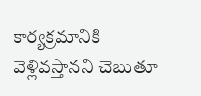కార్యక్రమానికి వెళ్లివస్తానని చెబుతూ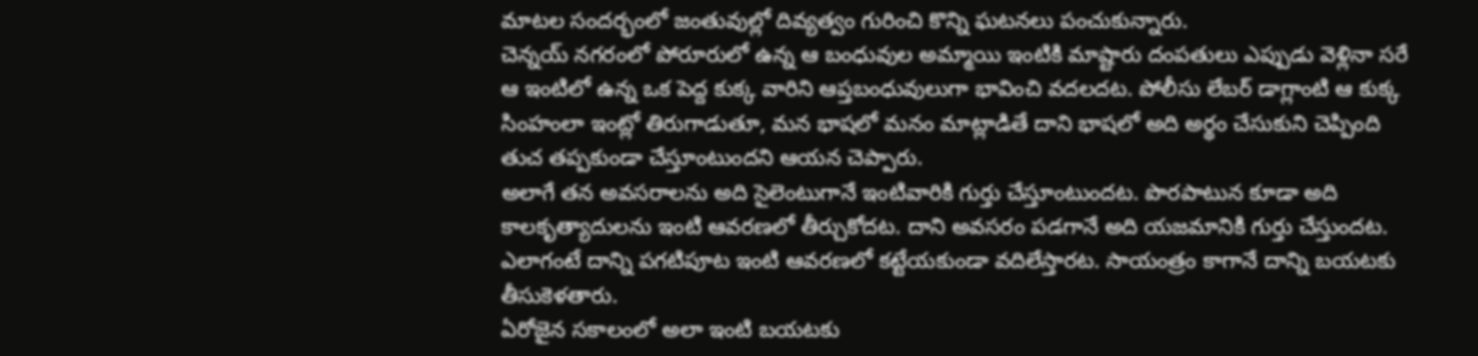మాటల సందర్భంలో జంతువుల్లో దివ్యత్వం గురించి కొన్ని ఘటనలు పంచుకున్నారు.
చెన్నయ్ నగరంలో పోరూరులో ఉన్న ఆ బంధువుల అమ్మాయి ఇంటికి మాష్టారు దంపతులు ఎప్పుడు వెళ్లినా సరే ఆ ఇంటిలో ఉన్న ఒక పెద్ద కుక్క వారిని ఆప్తబంధువులుగా భావించి వదలదట. పోలీసు లేబర్ డాగ్లాంటి ఆ కుక్క సింహంలా ఇంట్లో తిరుగాడుతూ, మన భాషలో మనం మాట్లాడితే దాని భాషలో అది అర్థం చేసుకుని చెప్పింది తుచ తప్పకుండా చేస్తూంటుందని ఆయన చెప్పారు.
అలాగే తన అవసరాలను అది సైలెంటుగానే ఇంటివారికి గుర్తు చేస్తూంటుందట. పొరపాటున కూడా అది కాలకృత్యాదులను ఇంటి ఆవరణలో తీర్చుకోదట. దాని అవసరం పడగానే అది యజమానికి గుర్తు చేస్తుందట. ఎలాగంటే దాన్ని పగటిపూట ఇంటి ఆవరణలో కట్టేయకుండా వదిలేస్తారట. సాయంత్రం కాగానే దాన్ని బయటకు తీసుకెళతారు.
ఏరోజైన సకాలంలో అలా ఇంటి బయటకు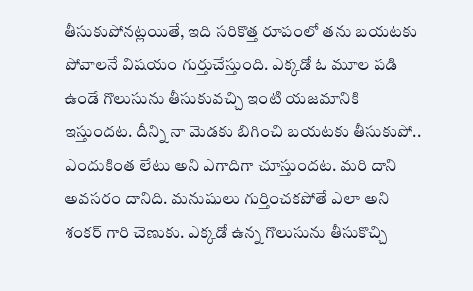తీసుకుపోనట్లయితే, ఇది సరికొత్త రూపంలో తను బయటకు పోవాలనే విషయం గుర్తుచేస్తుంది. ఎక్కడో ఓ మూల పడి ఉండే గొలుసును తీసుకువచ్చి ఇంటి యజమానికి ఇస్తుందట. దీన్ని నా మెడకు బిగించి బయటకు తీసుకుపో.. ఎందుకింత లేటు అని ఎగాదిగా చూస్తుందట. మరి దాని అవసరం దానిది. మనుషులు గుర్తించకపోతే ఎలా అని శంకర్ గారి చెణుకు. ఎక్కడో ఉన్న గొలుసును తీసుకొచ్చి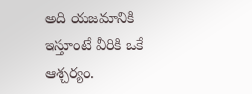అది యజమానికి ఇస్తూంటే వీరికి ఒకే ఆశ్చర్యం.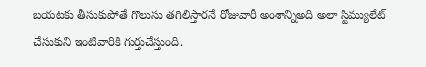బయటకు తీసుకుపోతే గొలుసు తగిలిస్తారనే రోజువారీ అంశాన్నిఅది అలా స్టిమ్యులేట్ చేసుకుని ఇంటివారికి గుర్తుచేస్తుంది.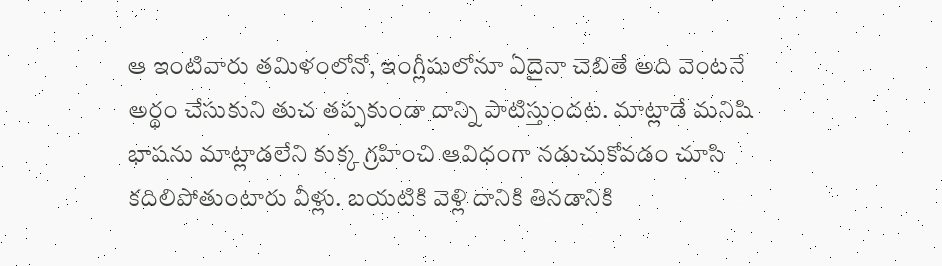ఆ ఇంటివారు తమిళంలోనో, ఇంగ్లీషులోనూ ఏదైనా చెబితే అది వెంటనే అర్థం చేసుకుని తుచ తప్పకుండా దాన్ని పాటిస్తుందట. మాట్లాడే మనిషి భాషను మాట్లాడలేని కుక్క గ్రహించి ఆవిధంగా నడుచుకోవడం చూసి కదిలిపోతుంటారు వీళ్లు. బయటికి వెళ్లి దానికి తినడానికి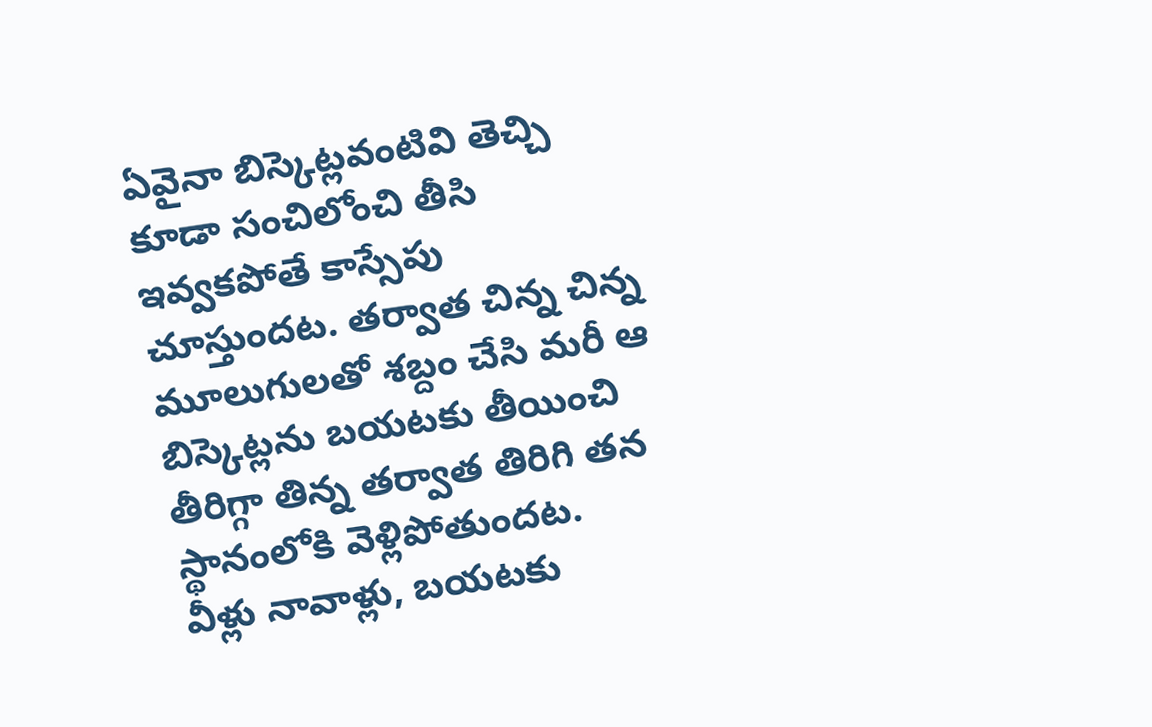ఏవైనా బిస్కెట్లవంటివి తెచ్చి కూడా సంచిలోంచి తీసి ఇవ్వకపోతే కాస్సేపు చూస్తుందట. తర్వాత చిన్న చిన్న మూలుగులతో శబ్దం చేసి మరీ ఆ బిస్కెట్లను బయటకు తీయించి తీరిగ్గా తిన్న తర్వాత తిరిగి తన స్థానంలోకి వెళ్లిపోతుందట.
వీళ్లు నావాళ్లు, బయటకు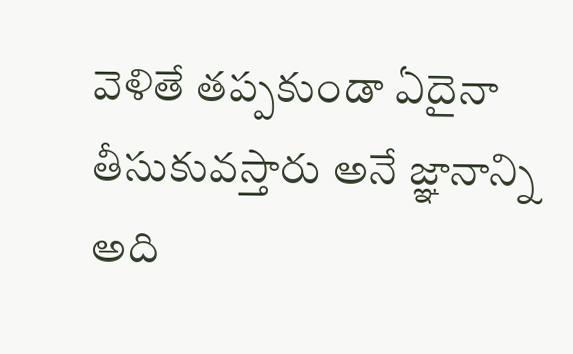వెళితే తప్పకుండా ఏదైనా తీసుకువస్తారు అనే జ్ఞానాన్ని అది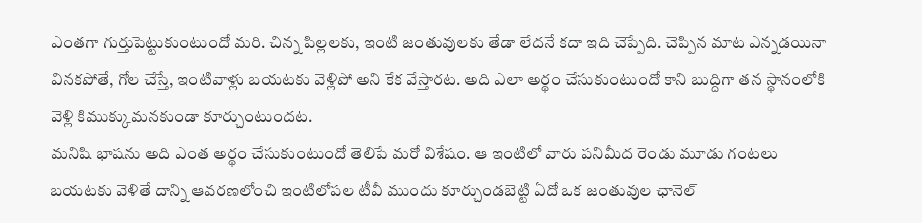ఎంతగా గుర్తుపెట్టుకుంటుందో మరి. చిన్న పిల్లలకు, ఇంటి జంతువులకు తేడా లేదనే కదా ఇది చెప్పేది. చెప్పిన మాట ఎన్నడయినా వినకపోతే, గోల చేస్తే, ఇంటివాళ్లు బయటకు వెళ్లిపో అని కేక వేస్తారట. అది ఎలా అర్థం చేసుకుంటుందో కాని బుద్దిగా తన స్థానంలోకి వెళ్లి కిముక్కుమనకుండా కూర్చుంటుందట.
మనిషి భాషను అది ఎంత అర్థం చేసుకుంటుందో తెలిపే మరో విశేషం. ఆ ఇంటిలో వారు పనిమీద రెండు మూడు గంటలు బయటకు వెళితే దాన్ని ఆవరణలోంచి ఇంటిలోపల టీవీ ముందు కూర్చుండబెట్టి ఏదో ఒక జంతువుల ఛానెల్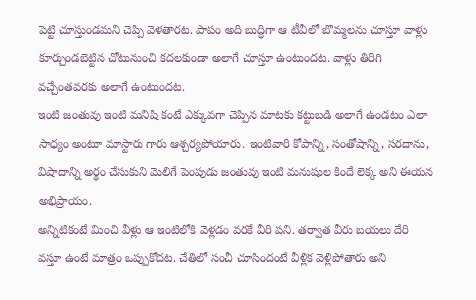పెట్టి చూస్తుండమని చెప్పి వెళతారట. పాపం అది బుద్ధిగా ఆ టీవీలో బొమ్మలను చూస్తూ వాళ్లు కూర్చుండబెట్టిన చోటునుంచి కదలకుండా అలాగే చూస్తూ ఉంటుందట. వాళ్లు తిరిగి వచ్చేంతవరకు అలాగే ఉంటుందట.
ఇంటి జంతువు ఇంటి మనిషి కంటే ఎక్కువగా చెప్పిన మాటకు కట్టుబడి అలాగే ఉండటం ఎలా సాధ్యం అంటూ మాస్టారు గారు ఆశ్చర్యపోయారు. ఇంటివారి కోపాన్ని, సంతోషాన్ని, సరదాను, విషాదాన్ని అర్థం చేసుకుని మెలిగే పెంపుడు జంతువు ఇంటి మనుషుల కిందే లెక్క అని ఈయన అభిప్రాయం.
అన్నిటికంటే మించి వీళ్లు ఆ ఇంటిలోకి వెళ్లడం వరకే వీరి పని. తర్వాత వీరు బయలు దేరి వస్తూ ఉంటే మాత్రం ఒప్పుకోదట. చేతిలో సంచీ చూసిందంటే వీళ్లిక వెళ్లిపోతారు అని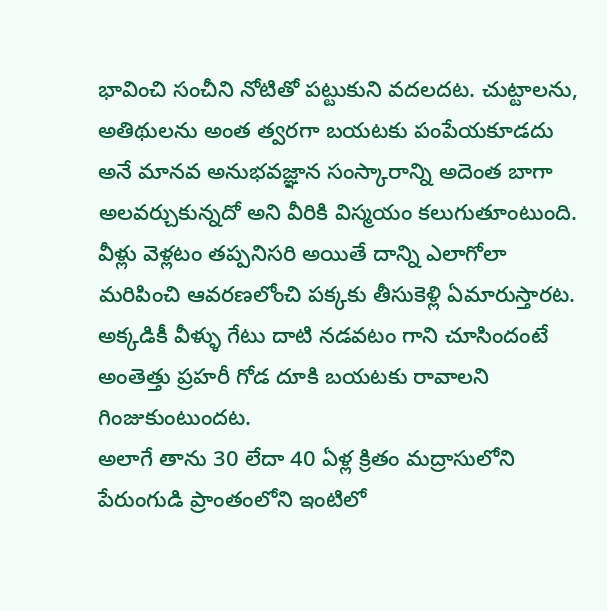భావించి సంచీని నోటితో పట్టుకుని వదలదట. చుట్టాలను, అతిథులను అంత త్వరగా బయటకు పంపేయకూడదు అనే మానవ అనుభవజ్ఞాన సంస్కారాన్ని అదెంత బాగా అలవర్చుకున్నదో అని వీరికి విస్మయం కలుగుతూంటుంది. వీళ్లు వెళ్లటం తప్పనిసరి అయితే దాన్ని ఎలాగోలా మరిపించి ఆవరణలోంచి పక్కకు తీసుకెళ్లి ఏమారుస్తారట. అక్కడికీ వీళ్ళు గేటు దాటి నడవటం గాని చూసిందంటే అంతెత్తు ప్రహరీ గోడ దూకి బయటకు రావాలని గింజుకుంటుందట.
అలాగే తాను 30 లేదా 40 ఏళ్ల క్రితం మద్రాసులోని పేరుంగుడి ప్రాంతంలోని ఇంటిలో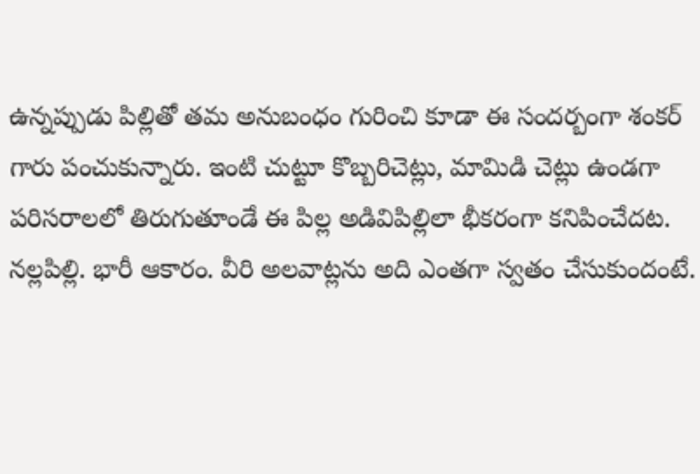ఉన్నప్పుడు పిల్లితో తమ అనుబంధం గురించి కూడా ఈ సందర్బంగా శంకర్ గారు పంచుకున్నారు. ఇంటి చుట్టూ కొబ్బరిచెట్లు, మామిడి చెట్లు ఉండగా పరిసరాలలో తిరుగుతూండే ఈ పిల్ల అడివిపిల్లిలా భీకరంగా కనిపించేదట. నల్లపిల్లి. భారీ ఆకారం. వీరి అలవాట్లను అది ఎంతగా స్వతం చేసుకుందంటే.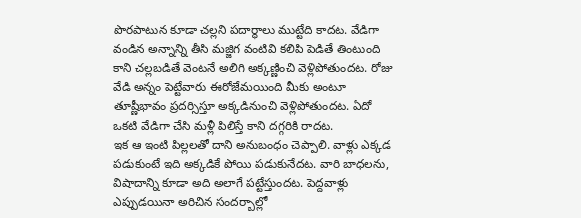పొరపాటున కూడా చల్లని పదార్థాలు ముట్టేది కాదట. వేడిగా వండిన అన్నాన్ని తీసి మజ్జిగ వంటివి కలిపి పెడితే తింటుంది కాని చల్లబడితే వెంటనే అలిగి అక్కణ్ణించి వెళ్లిపోతుందట. రోజు వేడి అన్నం పెట్టేవారు ఈరోజేమయింది మీకు అంటూ తూష్ణీభావం ప్రదర్సిస్తూ అక్కడినుంచి వెళ్లిపోతుందట. ఏదో ఒకటి వేడిగా చేసి మళ్లీ పిలిస్తే కాని దగ్గరికి రాదట.
ఇక ఆ ఇంటి పిల్లలతో దాని అనుబంధం చెప్పాలి. వాళ్లు ఎక్కడ పడుకుంటే ఇది అక్కడికే పోయి పడుకునేదట. వారి బాధలను, విషాదాన్ని కూడా అది అలాగే పట్టేస్తుందట. పెద్దవాళ్లు ఎప్పుడయినా అరిచిన సందర్బాల్లో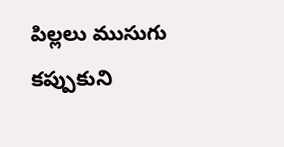పిల్లలు ముసుగు కప్పుకుని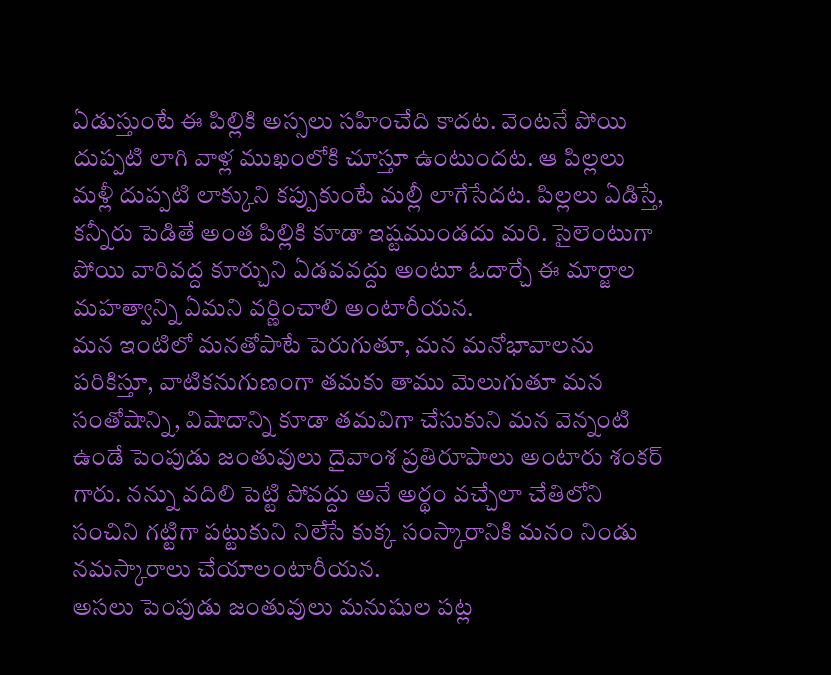ఏడుస్తుంటే ఈ పిల్లికి అస్సలు సహించేది కాదట. వెంటనే పోయి దుప్పటి లాగి వాళ్ల ముఖంలోకి చూస్తూ ఉంటుందట. ఆ పిల్లలు మళ్లీ దుప్పటి లాక్కుని కప్పుకుంటే మల్లీ లాగేసేదట. పిల్లలు ఏడిస్తే, కన్నీరు పెడితే అంత పిల్లికి కూడా ఇష్టముండదు మరి. సైలెంటుగా పోయి వారివద్ద కూర్చుని ఏడవవద్దు అంటూ ఓదార్చే ఈ మార్జాల మహత్వాన్ని ఏమని వర్ణించాలి అంటారీయన.
మన ఇంటిలో మనతోపాటే పెరుగుతూ, మన మనోభావాలను పరికిస్తూ, వాటికనుగుణంగా తమకు తాము మెలుగుతూ మన సంతోషాన్ని, విషాదాన్ని కూడా తమవిగా చేసుకుని మన వెన్నంటి ఉండే పెంపుడు జంతువులు దైవాంశ ప్రతిరూపాలు అంటారు శంకర్ గారు. నన్ను వదిలి పెట్టి పోవద్దు అనే అర్థం వచ్చేలా చేతిలోని సంచిని గట్టిగా పట్టుకుని నిలేసే కుక్క సంస్కారానికి మనం నిండు నమస్కారాలు చేయాలంటారీయన.
అసలు పెంపుడు జంతువులు మనుషుల పట్ల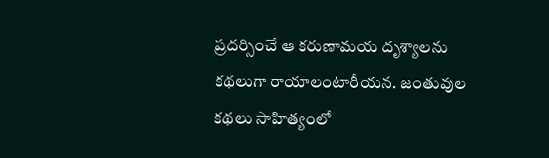ప్రదర్సించే ఆ కరుణామయ దృశ్యాలను కథలుగా రాయాలంటారీయన. జంతువుల కథలు సాహిత్యంలో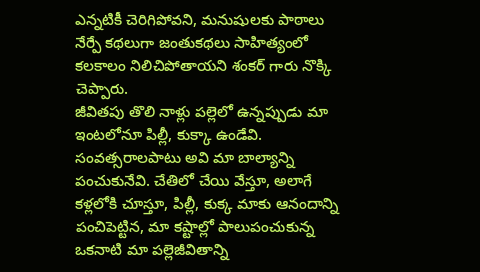ఎన్నటికీ చెరిగిపోవని, మనుషులకు పాఠాలు నేర్పే కథలుగా జంతుకథలు సాహిత్యంలో కలకాలం నిలిచిపోతాయని శంకర్ గారు నొక్కి చెప్పారు.
జీవితపు తొలి నాళ్లు పల్లెలో ఉన్నప్పుడు మా ఇంటలోనూ పిల్లీ, కుక్కా ఉండేవి. సంవత్సరాలపాటు అవి మా బాల్యాన్ని పంచుకునేవి. చేతిలో చేయి వేస్తూ, అలాగే కళ్లలోకి చూస్తూ, పిల్లీ, కుక్క మాకు ఆనందాన్ని పంచిపెట్టిన, మా కష్టాల్లో పాలుపంచుకున్న ఒకనాటి మా పల్లెజీవితాన్ని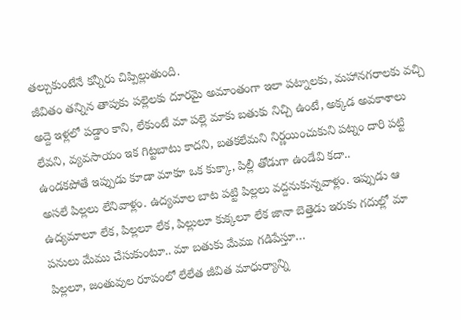తల్చుకుంటేనే కన్నీరు చిప్పిల్లుతుంది.
జీవితం తన్నిన తాపుకు పల్లెలకు దూరమై అమాంతంగా ఇలా పట్నాలకు, మహానగరాలకు వచ్చి అద్దె ఇళ్లలో పడ్డాం కాని, లేకుంటే మా పల్లె మాకు బతుకు నిచ్చి ఉంటే, అక్కడ అవకాశాలు లేవని, వ్యవసాయం ఇక గిట్టబాటు కాదని, బతకలేమని నిర్ణయించుకుని పట్నం దారి పట్టి ఉండకపోతే ఇప్పుడు కూడా మాకూ ఒక కుక్కా, పిల్లీ తోడుగా ఉండేవి కదా..
అసలే పిల్లలు లేనివాళ్లం. ఉద్యమాల బాట పట్టి పిల్లలు వద్దనుకున్నవాళ్లం. ఇప్పుడు ఆ ఉద్యమాలూ లేక, పిల్లలూ లేక, పిల్లులూ కుక్కలూ లేక జానా బెత్తెడు ఇరుకు గదుల్లో మా పనులు మేము చేసుకుంటూ.. మా బతుకు మేము గడిపేస్తూ…
పిల్లలూ, జంతువుల రూపంలో లేలేత జీవిత మాధుర్యాన్ని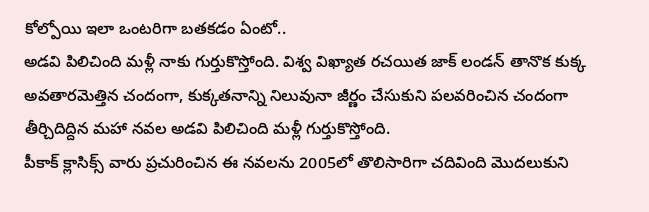కోల్పోయి ఇలా ఒంటరిగా బతకడం ఏంటో..
అడవి పిలిచింది మళ్లీ నాకు గుర్తుకొస్తోంది. విశ్వ విఖ్యాత రచయిత జాక్ లండన్ తానొక కుక్క అవతారమెత్తిన చందంగా, కుక్కతనాన్ని నిలువునా జీర్ణం చేసుకుని పలవరించిన చందంగా తీర్చిదిద్దిన మహా నవల అడవి పిలిచింది మళ్లీ గుర్తుకొస్తోంది.
పీకాక్ క్లాసిక్స్ వారు ప్రచురించిన ఈ నవలను 2005లో తొలిసారిగా చదివింది మొదలుకుని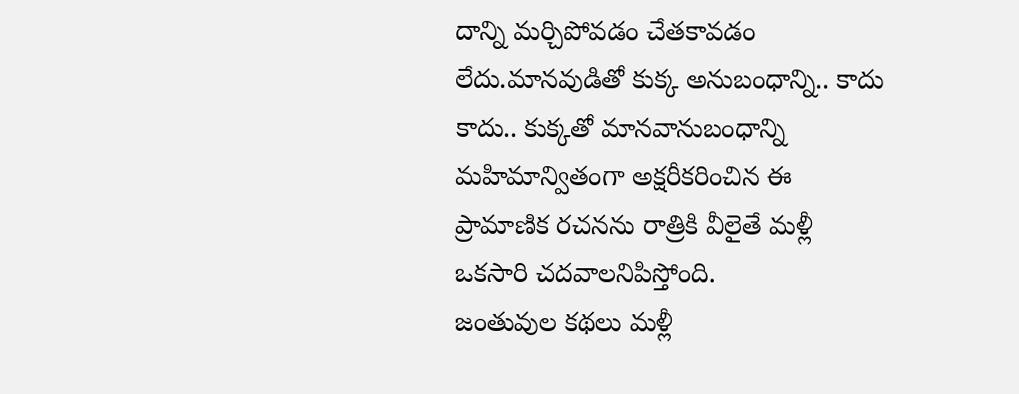దాన్ని మర్చిపోవడం చేతకావడం లేదు.మానవుడితో కుక్క అనుబంధాన్ని.. కాదు కాదు.. కుక్కతో మానవానుబంధాన్ని మహిమాన్వితంగా అక్షరీకరించిన ఈ ప్రామాణిక రచనను రాత్రికి వీలైతే మళ్లీ ఒకసారి చదవాలనిపిస్తోంది.
జంతువుల కథలు మళ్లీ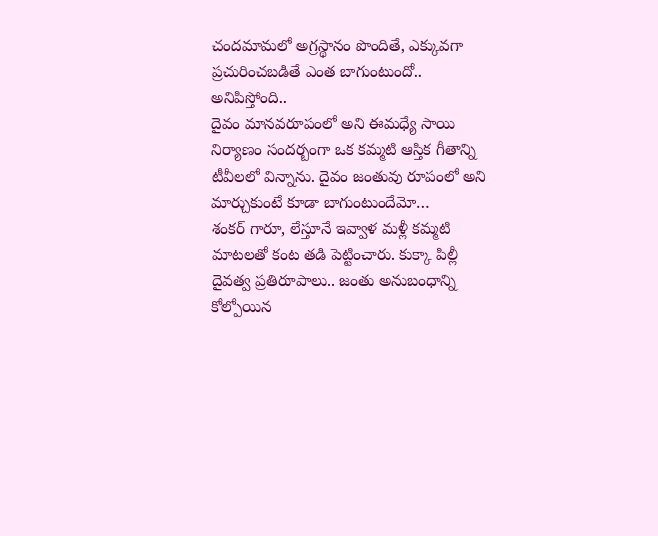చందమామలో అగ్రస్థానం పొందితే, ఎక్కువగా ప్రచురించబడితే ఎంత బాగుంటుందో.. అనిపిస్తోంది..
దైవం మానవరూపంలో అని ఈమధ్యే సాయి నిర్యాణం సందర్బంగా ఒక కమ్మటి ఆస్తిక గీతాన్ని టీవీలలో విన్నాను. దైవం జంతువు రూపంలో అని మార్చుకుంటే కూడా బాగుంటుందేమో…
శంకర్ గారూ, లేస్తూనే ఇవ్వాళ మళ్లీ కమ్మటి మాటలతో కంట తడి పెట్టించారు. కుక్కా పిల్లీ దైవత్వ ప్రతిరూపాలు.. జంతు అనుబంధాన్ని కోల్పోయిన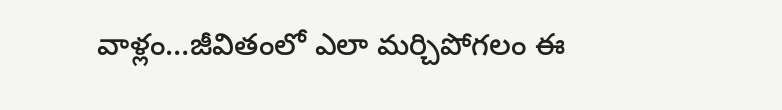వాళ్లం…జీవితంలో ఎలా మర్చిపోగలం ఈ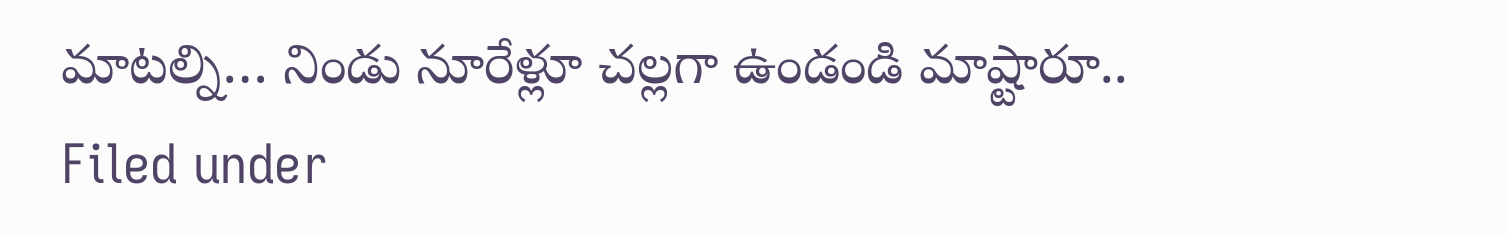మాటల్ని… నిండు నూరేళ్లూ చల్లగా ఉండండి మాష్టారూ..
Filed under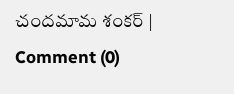చందమామ శంకర్ | Comment (0)